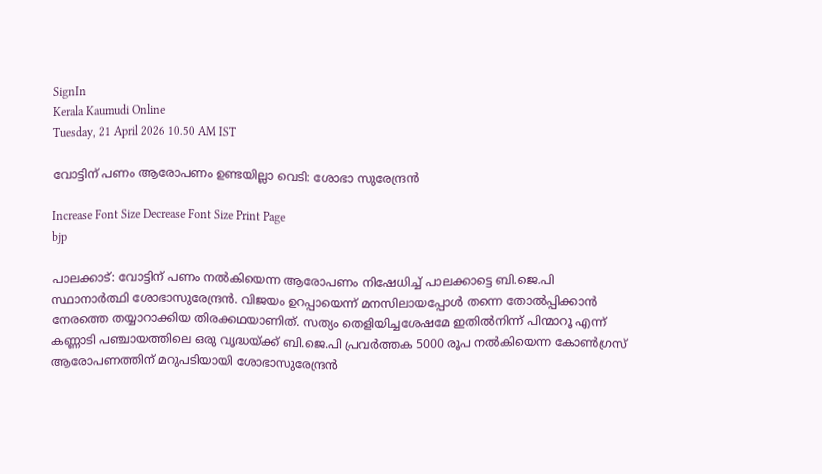SignIn
Kerala Kaumudi Online
Tuesday, 21 April 2026 10.50 AM IST

വോട്ടിന് പണം ആരോപണം ഉണ്ടയില്ലാ വെടി: ശോഭാ സുരേന്ദ്രൻ

Increase Font Size Decrease Font Size Print Page
bjp

പാലക്കാട്: വോട്ടിന് പണം നൽകിയെന്ന ആരോപണം നിഷേധിച്ച് പാലക്കാട്ടെ ബി.ജെ.പി സ്ഥാനാർത്ഥി ശോഭാസുരേന്ദ്രൻ. വിജയം ഉറപ്പായെന്ന് മനസിലായപ്പോൾ തന്നെ തോൽപ്പിക്കാൻ നേരത്തെ തയ്യാറാക്കിയ തിരക്കഥയാണിത്. സത്യം തെളിയിച്ചശേഷമേ ഇതിൽനിന്ന് പിന്മാറൂ എന്ന് കണ്ണാടി പഞ്ചായത്തിലെ ഒരു വൃദ്ധയ്ക്ക് ബി.ജെ.പി പ്രവർത്തക 5000 രൂപ നൽകിയെന്ന കോൺഗ്രസ് ആരോപണത്തിന് മറുപടിയായി ശോഭാസുരേന്ദ്രൻ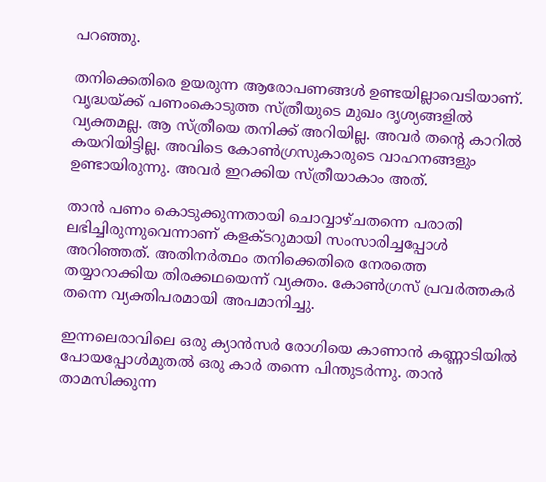പറഞ്ഞു.

തനിക്കെതിരെ ഉയരുന്ന ആരോപണങ്ങൾ ഉണ്ടയില്ലാവെടിയാണ്. വൃദ്ധയ്ക്ക് പണംകൊടുത്ത സ്ത്രീയുടെ മുഖം ദൃശ്യങ്ങളിൽ വ്യക്തമല്ല. ആ സ്ത്രീയെ തനിക്ക് അറിയില്ല. അവർ തന്റെ കാറിൽ കയറിയിട്ടില്ല. അവിടെ കോൺഗ്രസുകാരുടെ വാഹനങ്ങളും ഉണ്ടായിരുന്നു. അവർ ഇറക്കിയ സ്ത്രീയാകാം അത്.

താൻ പണം കൊടുക്കുന്നതായി ചൊവ്വാഴ്ചതന്നെ പരാതി ലഭിച്ചിരുന്നുവെന്നാണ് കളക്ടറുമായി സംസാരിച്ചപ്പോൾ അറിഞ്ഞത്. അതിനർത്ഥം തനിക്കെതിരെ നേരത്തെ തയ്യാറാക്കിയ തിരക്കഥയെന്ന് വ്യക്തം. കോൺഗ്രസ് പ്രവർത്തകർ തന്നെ വ്യക്തിപരമായി അപമാനിച്ചു.

ഇന്നലെരാവിലെ ഒരു ക്യാൻസർ രോഗിയെ കാണാൻ കണ്ണാടിയിൽ പോയപ്പോൾമുതൽ ഒരു കാർ തന്നെ പിന്തുടർന്നു. താൻ താമസിക്കുന്ന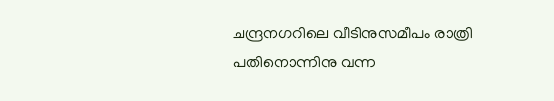ചന്ദ്രനഗറിലെ വീടിനുസമീപം രാത്രി പതിനൊന്നിനു വന്ന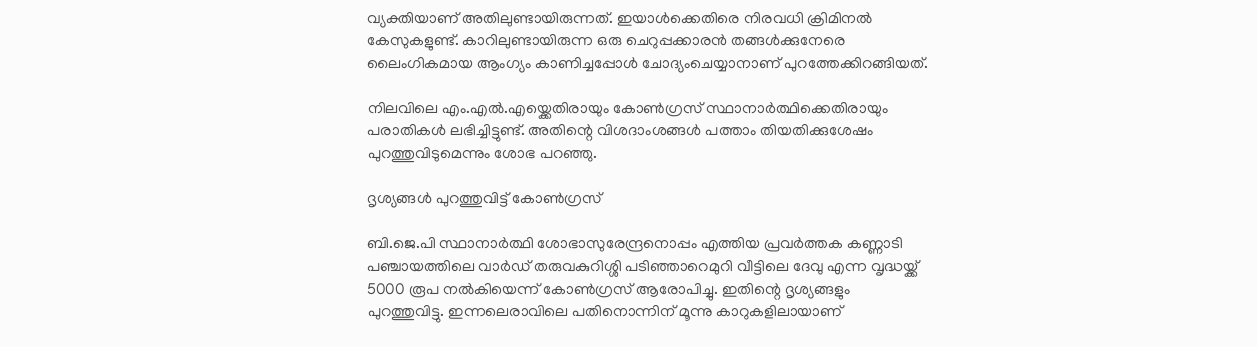വ്യക്തിയാണ് അതിലുണ്ടായിരുന്നത്. ഇയാൾക്കെതിരെ നിരവധി ക്രിമിനൽ കേസുകളുണ്ട്. കാറിലുണ്ടായിരുന്ന ഒരു ചെറുപ്പക്കാരൻ തങ്ങൾക്കുനേരെ ലൈംഗികമായ ആംഗ്യം കാണിച്ചപ്പോൾ ചോദ്യംചെയ്യാനാണ് പുറത്തേക്കിറങ്ങിയത്.

നിലവിലെ എം.എൽ.എയ്ക്കെതിരായും കോൺഗ്രസ് സ്ഥാനാർത്ഥിക്കെതിരായും പരാതികൾ ലഭിച്ചിട്ടുണ്ട്. അതിന്റെ വിശദാംശങ്ങൾ പത്താം തിയതിക്കുശേഷം പുറത്തുവിടുമെന്നും ശോഭ പറഞ്ഞു.

ദൃശ്യങ്ങൾ പുറത്തുവിട്ട് കോൺഗ്രസ്

ബി.ജെ.പി സ്ഥാനാർത്ഥി ശോഭാസുരേന്ദ്രനൊപ്പം എത്തിയ പ്രവർത്തക കണ്ണാടി പഞ്ചായത്തിലെ വാർഡ് തരുവകുറിശ്ശി പടിഞ്ഞാറെമുറി വീട്ടിലെ ദേവു എന്ന വൃദ്ധയ്ക്ക് 5000 രൂപ നൽകിയെന്ന് കോൺഗ്രസ് ആരോപിച്ചു. ഇതിന്റെ ദൃശ്യങ്ങളും പുറത്തുവിട്ടു. ഇന്നലെരാവിലെ പതിനൊന്നിന് മൂന്നു കാറുകളിലായാണ്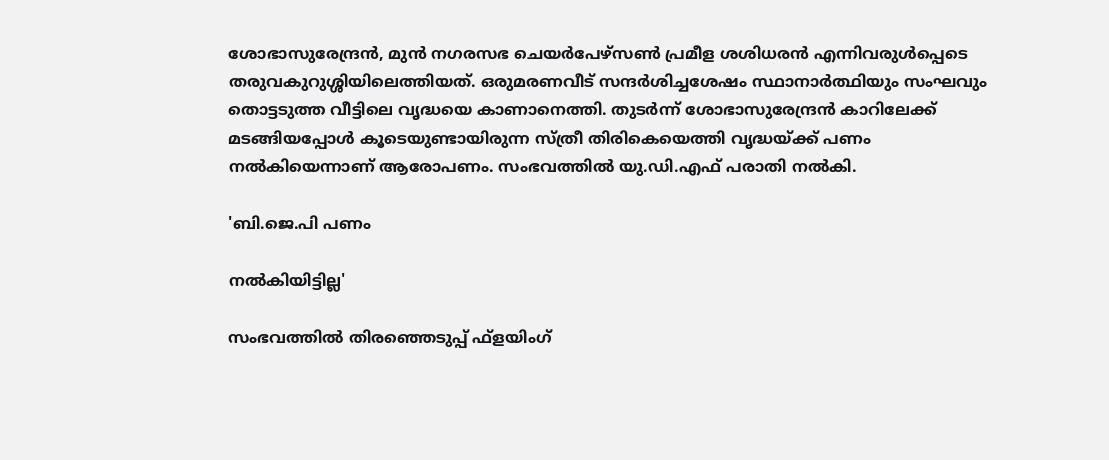ശോഭാസുരേന്ദ്രൻ, മുൻ നഗരസഭ ചെയർപേഴ്സൺ പ്രമീള ശശിധരൻ എന്നിവരുൾപ്പെടെ തരുവകുറുശ്ശിയിലെത്തിയത്. ഒരുമരണവീട് സന്ദർശിച്ചശേഷം സ്ഥാനാർത്ഥിയും സംഘവും തൊട്ടടുത്ത വീട്ടിലെ വൃദ്ധയെ കാണാനെത്തി. തുടർന്ന് ശോഭാസുരേന്ദ്രൻ കാറിലേക്ക് മടങ്ങിയപ്പോൾ കൂടെയുണ്ടായിരുന്ന സ്ത്രീ തിരികെയെത്തി വൃദ്ധയ്ക്ക് പണം നൽകിയെന്നാണ് ആരോപണം. സംഭവത്തിൽ യു.ഡി.എഫ് പരാതി നൽകി.

'ബി.ജെ.പി പണം

നൽകിയിട്ടില്ല'

സംഭവത്തിൽ തിരഞ്ഞെടുപ്പ് ഫ്ളയിംഗ്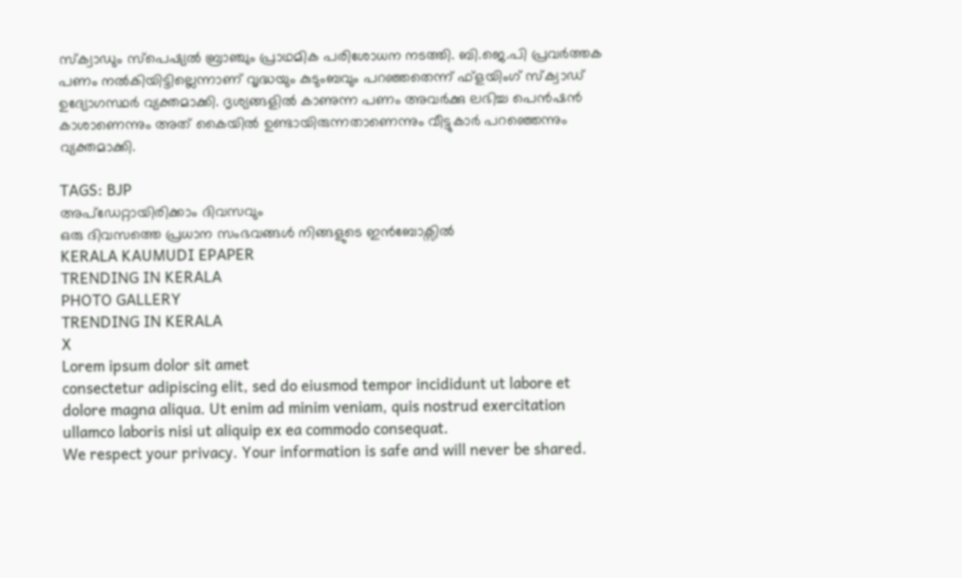സ്‌ക്വാഡും സ്‌പെഷ്യൽ ബ്രാഞ്ചും പ്രാഥമിക പരിശോധന നടത്തി. ബി.ജെ.പി പ്രവർത്തക പണം നൽകിയിട്ടില്ലെന്നാണ് വൃദ്ധയും കുടുംബവും പറഞ്ഞതെന്ന് ഫ്ളയിംഗ് സ്‌ക്വാഡ് ഉദ്യോഗസ്ഥർ വ്യക്തമാക്കി. ദൃശ്യങ്ങളിൽ കാണുന്ന പണം അവർക്കു ലഭിച്ച പെൻഷൻ കാശാണെന്നും അത് കൈയിൽ ഉണ്ടായിരുന്നതാണെന്നും വീട്ടുകാർ പറഞ്ഞെന്നും വ്യക്തമാക്കി.

TAGS: BJP
അപ്ഡേറ്റായിരിക്കാം ദിവസവും
ഒരു ദിവസത്തെ പ്രധാന സംഭവങ്ങൾ നിങ്ങളുടെ ഇൻബോക്സിൽ
KERALA KAUMUDI EPAPER
TRENDING IN KERALA
PHOTO GALLERY
TRENDING IN KERALA
X
Lorem ipsum dolor sit amet
consectetur adipiscing elit, sed do eiusmod tempor incididunt ut labore et dolore magna aliqua. Ut enim ad minim veniam, quis nostrud exercitation ullamco laboris nisi ut aliquip ex ea commodo consequat.
We respect your privacy. Your information is safe and will never be shared.